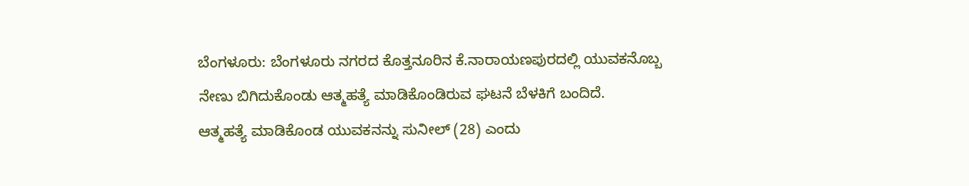ಬೆಂಗಳೂರು: ಬೆಂಗಳೂರು ನಗರದ ಕೊತ್ತನೂರಿನ ಕೆ.ನಾರಾಯಣಪುರದಲ್ಲಿ ಯುವಕನೊಬ್ಬ ನೇಣು ಬಿಗಿದುಕೊಂಡು ಆತ್ಮಹತ್ಯೆ ಮಾಡಿಕೊಂಡಿರುವ ಘಟನೆ ಬೆಳಕಿಗೆ ಬಂದಿದೆ.
ಆತ್ಮಹತ್ಯೆ ಮಾಡಿಕೊಂಡ ಯುವಕನನ್ನು ಸುನೀಲ್ (28) ಎಂದು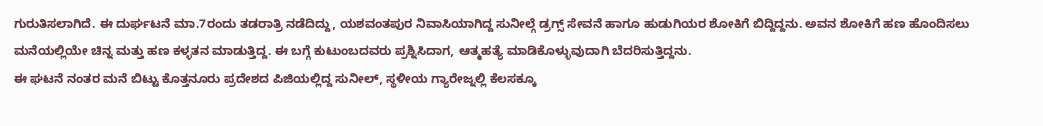ಗುರುತಿಸಲಾಗಿದೆ. ಈ ದುರ್ಘಟನೆ ಮಾ.7ರಂದು ತಡರಾತ್ರಿ ನಡೆದಿದ್ದು, ಯಶವಂತಪುರ ನಿವಾಸಿಯಾಗಿದ್ದ ಸುನೀಲ್ಗೆ ಡ್ರಗ್ಸ್ ಸೇವನೆ ಹಾಗೂ ಹುಡುಗಿಯರ ಶೋಕಿಗೆ ಬಿದ್ದಿದ್ದನು. ಅವನ ಶೋಕಿಗೆ ಹಣ ಹೊಂದಿಸಲು ಮನೆಯಲ್ಲಿಯೇ ಚಿನ್ನ ಮತ್ತು ಹಣ ಕಳ್ಳತನ ಮಾಡುತ್ತಿದ್ದ. ಈ ಬಗ್ಗೆ ಕುಟುಂಬದವರು ಪ್ರಶ್ನಿಸಿದಾಗ, ಆತ್ಮಹತ್ಯೆ ಮಾಡಿಕೊಳ್ಳುವುದಾಗಿ ಬೆದರಿಸುತ್ತಿದ್ದನು.
ಈ ಘಟನೆ ನಂತರ ಮನೆ ಬಿಟ್ಟು ಕೊತ್ತನೂರು ಪ್ರದೇಶದ ಪಿಜಿಯಲ್ಲಿದ್ದ ಸುನೀಲ್, ಸ್ಥಳೀಯ ಗ್ಯಾರೇಜ್ನಲ್ಲಿ ಕೆಲಸಕ್ಕೂ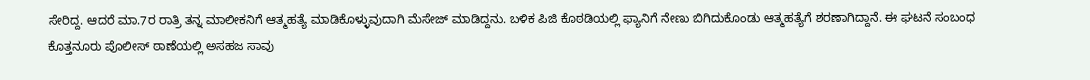ಸೇರಿದ್ದ. ಆದರೆ ಮಾ.7ರ ರಾತ್ರಿ ತನ್ನ ಮಾಲೀಕನಿಗೆ ಆತ್ಮಹತ್ಯೆ ಮಾಡಿಕೊಳ್ಳುವುದಾಗಿ ಮೆಸೇಜ್ ಮಾಡಿದ್ದನು. ಬಳಿಕ ಪಿಜಿ ಕೊಠಡಿಯಲ್ಲಿ ಫ್ಯಾನಿಗೆ ನೇಣು ಬಿಗಿದುಕೊಂಡು ಆತ್ಮಹತ್ಯೆಗೆ ಶರಣಾಗಿದ್ದಾನೆ. ಈ ಘಟನೆ ಸಂಬಂಧ ಕೊತ್ತನೂರು ಪೊಲೀಸ್ ಠಾಣೆಯಲ್ಲಿ ಅಸಹಜ ಸಾವು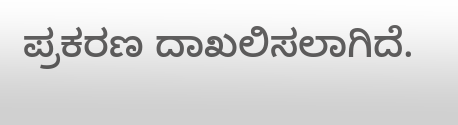ಪ್ರಕರಣ ದಾಖಲಿಸಲಾಗಿದೆ.